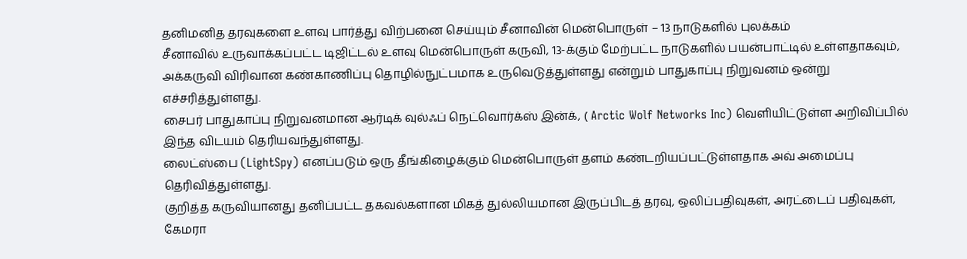தனிமனித தரவுகளை உளவு பார்த்து விற்பனை செய்யும் சீனாவின் மென்பொருள் – 13 நாடுகளில் புலக்கம்
சீனாவில் உருவாக்கப்பட்ட டிஜிட்டல் உளவு மென்பொருள் கருவி, 13-க்கும் மேற்பட்ட நாடுகளில் பயன்பாட்டில் உள்ளதாகவும், அக்கருவி விரிவான கண்காணிப்பு தொழில்நுட்பமாக உருவெடுத்துள்ளது என்றும் பாதுகாப்பு நிறுவனம் ஒன்று எச்சரித்துள்ளது.
சைபர் பாதுகாப்பு நிறுவனமான ஆர்டிக் வுல்ஃப் நெட்வொர்க்ஸ் இன்க், ( Arctic Wolf Networks Inc) வெளியிட்டுள்ள அறிவிப்பில் இந்த விடயம் தெரியவந்துள்ளது.
லைட்ஸ்பை (LightSpy) எனப்படும் ஒரு தீங்கிழைக்கும் மென்பொருள் தளம் கண்டறியப்பட்டுள்ளதாக அவ் அமைப்பு தெரிவித்துள்ளது.
குறித்த கருவியானது தனிப்பட்ட தகவல்களான மிகத் துல்லியமான இருப்பிடத் தரவு, ஒலிப்பதிவுகள், அரட்டைப் பதிவுகள், கேமரா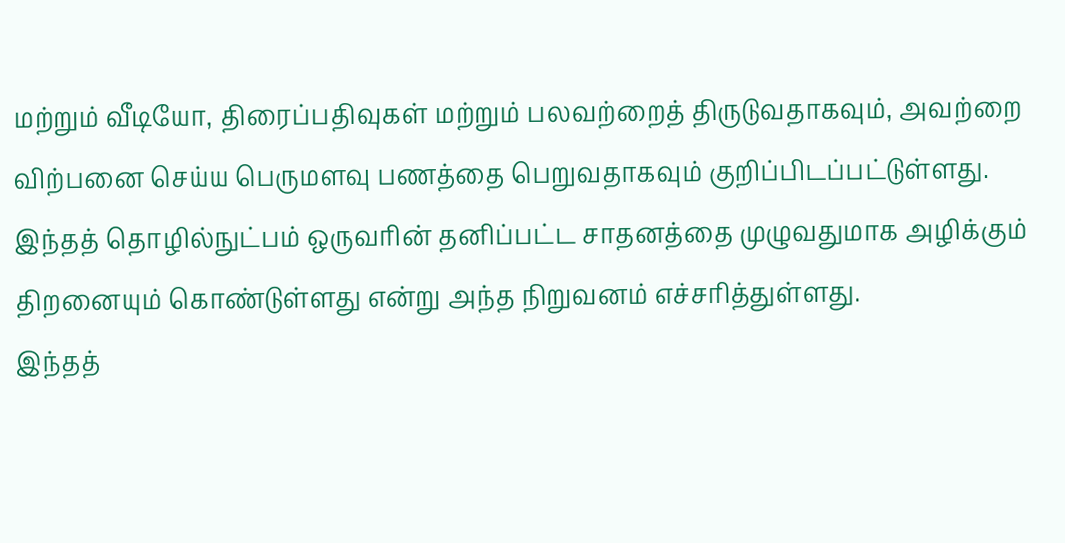மற்றும் வீடியோ, திரைப்பதிவுகள் மற்றும் பலவற்றைத் திருடுவதாகவும், அவற்றை விற்பனை செய்ய பெருமளவு பணத்தை பெறுவதாகவும் குறிப்பிடப்பட்டுள்ளது.
இந்தத் தொழில்நுட்பம் ஒருவரின் தனிப்பட்ட சாதனத்தை முழுவதுமாக அழிக்கும் திறனையும் கொண்டுள்ளது என்று அந்த நிறுவனம் எச்சரித்துள்ளது.
இந்தத்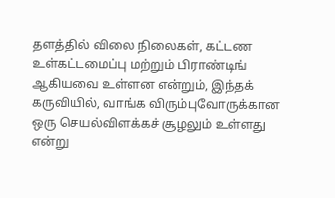தளத்தில் விலை நிலைகள், கட்டண உள்கட்டமைப்பு மற்றும் பிராண்டிங் ஆகியவை உள்ளன என்றும், இந்தக் கருவியில், வாங்க விரும்புவோருக்கான ஒரு செயல்விளக்கச் சூழலும் உள்ளது என்று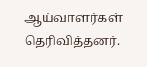ஆய்வாளர்கள் தெரிவித்தனர்.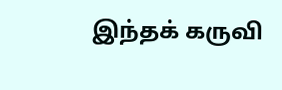இந்தக் கருவி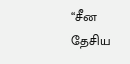“சீன தேசிய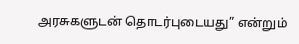அரசுகளுடன் தொடர்புடையது” என்றும்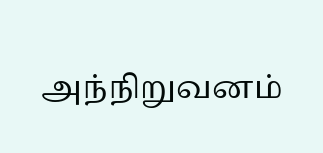அந்நிறுவனம்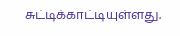சுட்டிக்காட்டியுள்ளது.